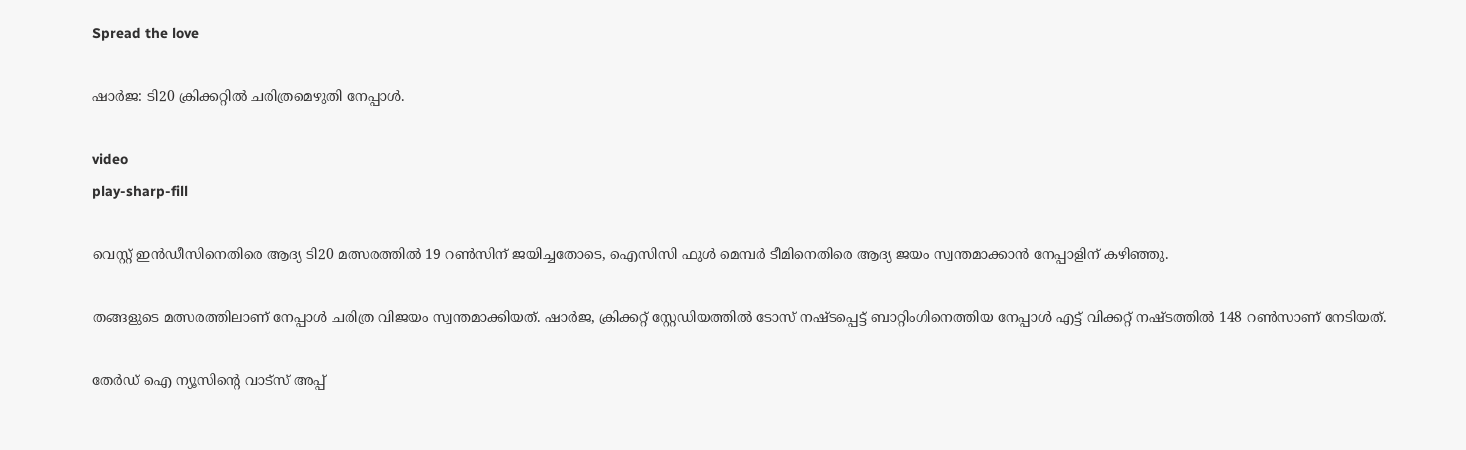Spread the love

ഷാര്‍ജ: ടി20 ക്രിക്കറ്റില്‍ ചരിത്രമെഴുതി നേപ്പാള്‍.

video
play-sharp-fill

വെസ്റ്റ് ഇന്‍ഡീസിനെതിരെ ആദ്യ ടി20 മത്സരത്തില്‍ 19 റണ്‍സിന് ജയിച്ചതോടെ, ഐസിസി ഫുള്‍ മെമ്പര്‍ ടീമിനെതിരെ ആദ്യ ജയം സ്വന്തമാക്കാന്‍ നേപ്പാളിന് കഴിഞ്ഞു.

തങ്ങളുടെ മത്സരത്തിലാണ് നേപ്പാള്‍ ചരിത്ര വിജയം സ്വന്തമാക്കിയത്. ഷാര്‍ജ, ക്രിക്കറ്റ് സ്റ്റേഡിയത്തില്‍ ടോസ് നഷ്ടപ്പെട്ട് ബാറ്റിംഗിനെത്തിയ നേപ്പാള്‍ എട്ട് വിക്കറ്റ് നഷ്ടത്തില്‍ 148 റണ്‍സാണ് നേടിയത്.

തേർഡ് ഐ ന്യൂസിന്റെ വാട്സ് അപ്പ്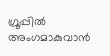ഗ്രൂപ്പിൽ അംഗമാകുവാൻ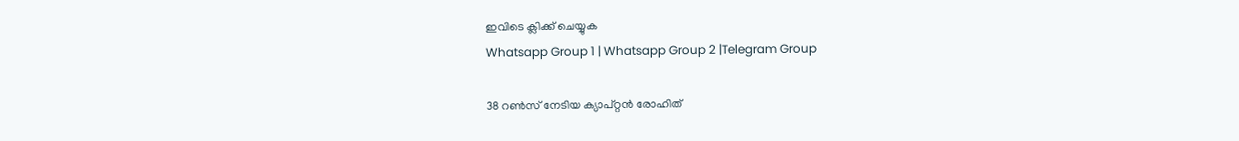ഇവിടെ ക്ലിക്ക് ചെയ്യുക
Whatsapp Group 1 | Whatsapp Group 2 |Telegram Group

38 റണ്‍സ് നേടിയ ക്യാപ്റ്റന്‍ രോഹിത്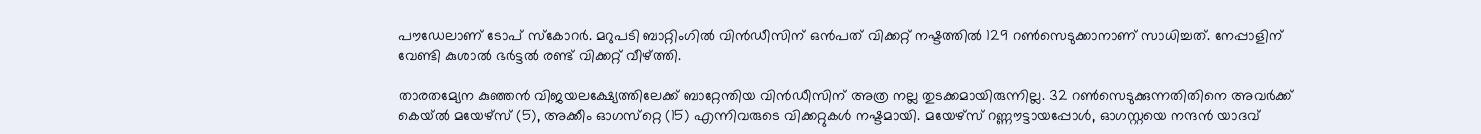പൗഡേലാണ് ടോപ് സ്‌കോറര്‍. മറുപടി ബാറ്റിംഗില്‍ വിന്‍ഡീസിന് ഒൻപത് വിക്കറ്റ് നഷ്ടത്തില്‍ 129 റണ്‍സെടുക്കാനാണ് സാധിച്ചത്. നേപ്പാളിന് വേണ്ടി കുശാല്‍ ഭര്‍ട്ടല്‍ രണ്ട് വിക്കറ്റ് വീഴ്ത്തി.

താരതമ്യേന കുഞ്ഞന്‍ വിജയലക്ഷ്യേത്തിലേക്ക് ബാറ്റേന്തിയ വിന്‍ഡീസിന് അത്ര നല്ല തുടക്കമായിരുന്നില്ല. 32 റണ്‍സെടുക്കുന്നതിതിനെ അവര്‍ക്ക് കെയ്ല്‍ മയേഴ്‌സ് (5), അക്കീം ഓഗസ്‌റ്റെ (15) എന്നിവരുടെ വിക്കറ്റുകള്‍ നഷ്ടമായി. മയേഴ്‌സ് റണ്ണൗട്ടായപ്പോള്‍, ഓഗസ്റ്റയെ നന്ദന്‍ യാദവ്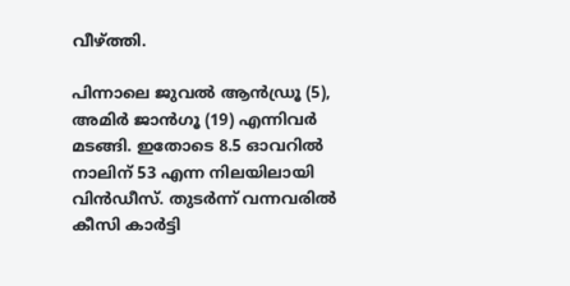വീഴ്ത്തി.

പിന്നാലെ ജുവല്‍ ആന്‍ഡ്രൂ (5), അമിര്‍ ജാന്‍ഗൂ (19) എന്നിവര്‍ മടങ്ങി. ഇതോടെ 8.5 ഓവറില്‍ നാലിന് 53 എന്ന നിലയിലായി വിന്‍ഡീസ്. തുടര്‍ന്ന് വന്നവരില്‍ കീസി കാര്‍ട്ടി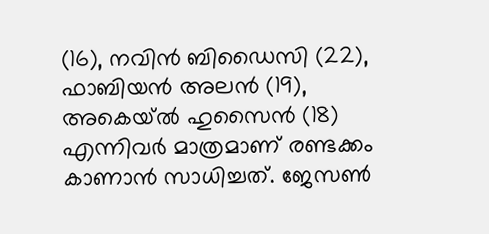(16), നവിന്‍ ബിഡൈസി (22), ഫാബിയന്‍ അലന്‍ (19), അകെയ്ല്‍ ഹുസൈന്‍ (18) എന്നിവര്‍ മാത്രമാണ് രണ്ടക്കം കാണാന്‍ സാധിച്ചത്. ജേസണ്‍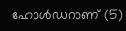ഹോള്‍ഡറാണ് (5)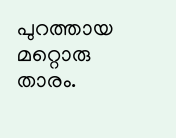പുറത്തായ മറ്റൊരു താരം.